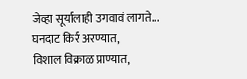जेव्हा सूर्यालाही उगवावं लागते...
घनदाट किर्र अरण्यात,
विशाल विक्राळ प्राण्यात,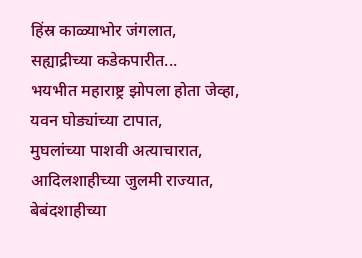हिंस्र काळ्याभोर जंगलात,
सह्याद्रीच्या कडेकपारीत...
भयभीत महाराष्ट्र झोपला होता जेव्हा,
यवन घोड्यांच्या टापात,
मुघलांच्या पाशवी अत्याचारात,
आदिलशाहीच्या जुलमी राज्यात,
बेबंदशाहीच्या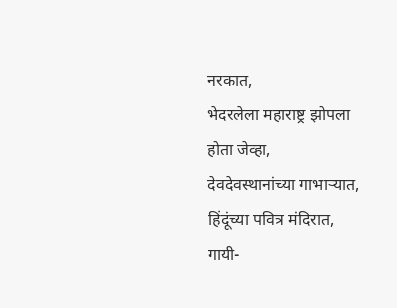नरकात,
भेदरलेला महाराष्ट्र झोपला होता जेव्हा,
देवदेवस्थानांच्या गाभाऱ्यात,
हिंदूंच्या पवित्र मंदिरात,
गायी-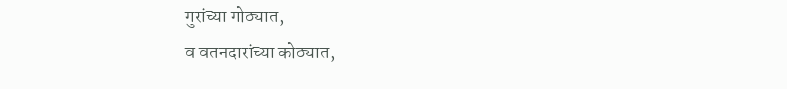गुरांच्या गोठ्यात,
व वतनदारांच्या कोठ्यात,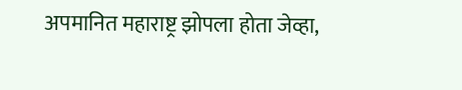अपमानित महाराष्ट्र झोपला होता जेव्हा,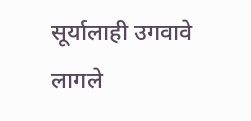सूर्यालाही उगवावे लागले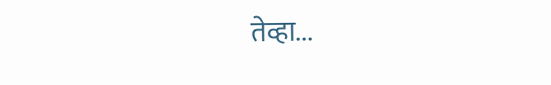तेव्हा...